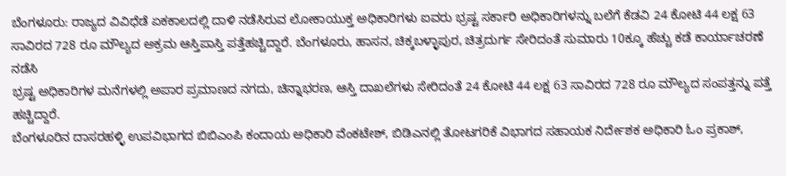ಬೆಂಗಳೂರು: ರಾಜ್ಯದ ವಿವಿಧೆಡೆ ಏಕಕಾಲದಲ್ಲಿ ದಾಳಿ ನಡೆಸಿರುವ ಲೋಕಾಯುಕ್ತ ಅಧಿಕಾರಿಗಳು ಐವರು ಭ್ರಷ್ಟ ಸರ್ಕಾರಿ ಅಧಿಕಾರಿಗಳನ್ನು ಬಲೆಗೆ ಕೆಡವಿ 24 ಕೋಟಿ 44 ಲಕ್ಷ 63 ಸಾವಿರದ 728 ರೂ ಮೌಲ್ಯದ ಅಕ್ರಮ ಆಸ್ತಿಪಾಸ್ತಿ ಪತ್ತೆಹಚ್ಚಿದ್ದಾರೆ. ಬೆಂಗಳೂರು, ಹಾಸನ, ಚಿಕ್ಕಬಳ್ಳಾಪುರ, ಚಿತ್ರದುರ್ಗ ಸೇರಿದಂತೆ ಸುಮಾರು 10ಕ್ಕೂ ಹೆಚ್ಚು ಕಡೆ ಕಾರ್ಯಾಚರಣೆ ನಡೆಸಿ
ಭ್ರಷ್ಟ ಅಧಿಕಾರಿಗಳ ಮನೆಗಳಲ್ಲಿ ಅಪಾರ ಪ್ರಮಾಣದ ನಗದು, ಚಿನ್ನಾಭರಣ, ಆಸ್ತಿ ದಾಖಲೆಗಳು ಸೇರಿದಂತೆ 24 ಕೋಟಿ 44 ಲಕ್ಷ 63 ಸಾವಿರದ 728 ರೂ ಮೌಲ್ಯದ ಸಂಪತ್ತನ್ನು ಪತ್ತೆ ಹಚ್ಚಿದ್ದಾರೆ.
ಬೆಂಗಳೂರಿನ ದಾಸರಹಳ್ಳಿ ಉಪವಿಭಾಗದ ಬಿಬಿಎಂಪಿ ಕಂದಾಯ ಅಧಿಕಾರಿ ವೆಂಕಟೇಶ್, ಬಿಡಿಎನಲ್ಲಿ ತೋಟಗರಿಕೆ ವಿಭಾಗದ ಸಹಾಯಕ ನಿರ್ದೇಶಕ ಅಧಿಕಾರಿ ಓಂ ಪ್ರಕಾಶ್,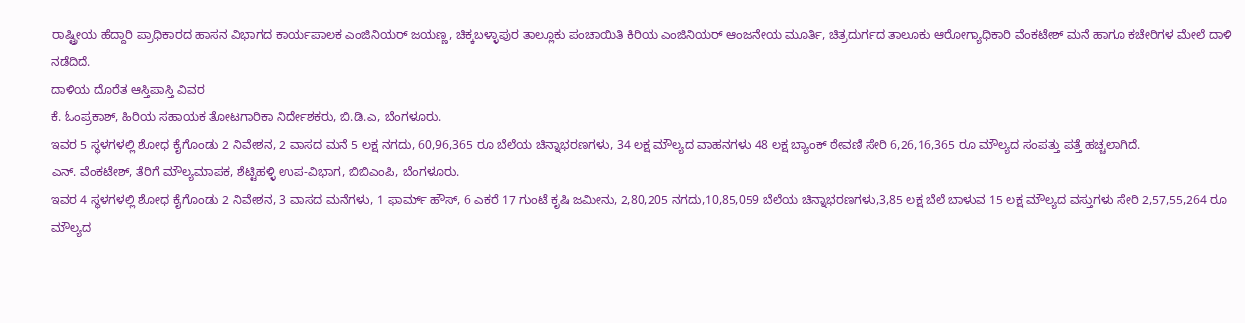ರಾಷ್ಟ್ರೀಯ ಹೆದ್ದಾರಿ ಪ್ರಾಧಿಕಾರದ ಹಾಸನ ವಿಭಾಗದ ಕಾರ್ಯಪಾಲಕ ಎಂಜಿನಿಯರ್ ಜಯಣ್ಣ, ಚಿಕ್ಕಬಳ್ಳಾಪುರ ತಾಲ್ಲೂಕು ಪಂಚಾಯಿತಿ ಕಿರಿಯ ಎಂಜಿನಿಯರ್ ಆಂಜನೇಯ ಮೂರ್ತಿ, ಚಿತ್ರದುರ್ಗದ ತಾಲೂಕು ಆರೋಗ್ಯಾಧಿಕಾರಿ ವೆಂಕಟೇಶ್ ಮನೆ ಹಾಗೂ ಕಚೇರಿಗಳ ಮೇಲೆ ದಾಳಿ ನಡೆದಿದೆ.
ದಾಳಿಯ ದೊರೆತ ಆಸ್ತಿಪಾಸ್ತಿ ವಿವರ
ಕೆ. ಓಂಪ್ರಕಾಶ್, ಹಿರಿಯ ಸಹಾಯಕ ತೋಟಗಾರಿಕಾ ನಿರ್ದೇಶಕರು, ಬಿ.ಡಿ.ಎ, ಬೆಂಗಳೂರು.
ಇವರ 5 ಸ್ಥಳಗಳಲ್ಲಿ ಶೋಧ ಕೈಗೊಂಡು 2 ನಿವೇಶನ, 2 ವಾಸದ ಮನೆ 5 ಲಕ್ಷ ನಗದು, 60,96,365 ರೂ ಬೆಲೆಯ ಚಿನ್ನಾಭರಣಗಳು, 34 ಲಕ್ಷ ಮೌಲ್ಯದ ವಾಹನಗಳು 48 ಲಕ್ಷ ಬ್ಯಾಂಕ್ ಠೇವಣಿ ಸೇರಿ 6,26,16,365 ರೂ ಮೌಲ್ಯದ ಸಂಪತ್ತು ಪತ್ತೆ ಹಚ್ಚಲಾಗಿದೆ.
ಎನ್. ವೆಂಕಟೇಶ್, ತೆರಿಗೆ ಮೌಲ್ಯಮಾಪಕ, ಶೆಟ್ಟಿಹಳ್ಳಿ ಉಪ-ವಿಭಾಗ, ಬಿಬಿಎಂಪಿ, ಬೆಂಗಳೂರು.
ಇವರ 4 ಸ್ಥಳಗಳಲ್ಲಿ ಶೋಧ ಕೈಗೊಂಡು 2 ನಿವೇಶನ, 3 ವಾಸದ ಮನೆಗಳು, 1 ಫಾರ್ಮ್ ಹೌಸ್, 6 ಎಕರೆ 17 ಗುಂಟೆ ಕೃಷಿ ಜಮೀನು, 2,80,205 ನಗದು,10,85,059 ಬೆಲೆಯ ಚಿನ್ನಾಭರಣಗಳು,3,85 ಲಕ್ಷ ಬೆಲೆ ಬಾಳುವ 15 ಲಕ್ಷ ಮೌಲ್ಯದ ವಸ್ತುಗಳು ಸೇರಿ 2,57,55,264 ರೂ ಮೌಲ್ಯದ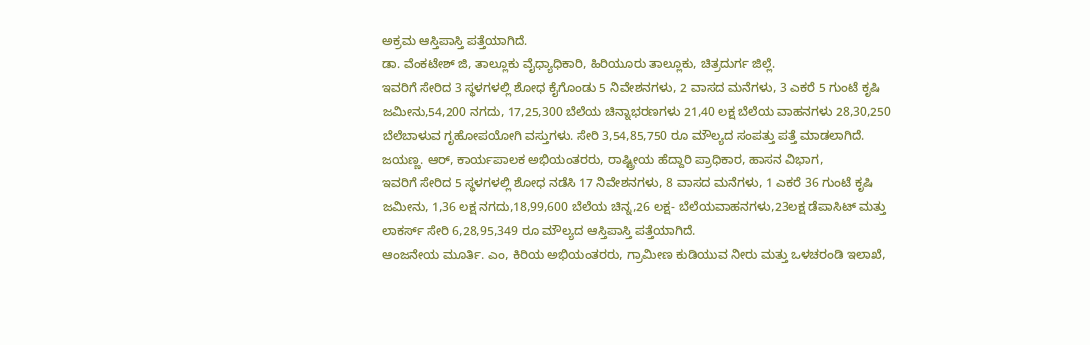ಅಕ್ರಮ ಆಸ್ತಿಪಾಸ್ತಿ ಪತ್ತೆಯಾಗಿದೆ.
ಡಾ. ವೆಂಕಟೇಶ್ ಜಿ, ತಾಲ್ಲೂಕು ವೈಧ್ಯಾಧಿಕಾರಿ, ಹಿರಿಯೂರು ತಾಲ್ಲೂಕು, ಚಿತ್ರದುರ್ಗ ಜಿಲ್ಲೆ.
ಇವರಿಗೆ ಸೇರಿದ 3 ಸ್ಥಳಗಳಲ್ಲಿ ಶೋಧ ಕೈಗೊಂಡು 5 ನಿವೇಶನಗಳು, 2 ವಾಸದ ಮನೆಗಳು, 3 ಎಕರೆ 5 ಗುಂಟೆ ಕೃಷಿ ಜಮೀನು,54,200 ನಗದು, 17,25,300 ಬೆಲೆಯ ಚಿನ್ನಾಭರಣಗಳು 21,40 ಲಕ್ಷ ಬೆಲೆಯ ವಾಹನಗಳು 28,30,250 ಬೆಲೆಬಾಳುವ ಗೃಹೋಪಯೋಗಿ ವಸ್ತುಗಳು. ಸೇರಿ 3,54,85,750 ರೂ ಮೌಲ್ಯದ ಸಂಪತ್ತು ಪತ್ತೆ ಮಾಡಲಾಗಿದೆ.
ಜಯಣ್ಣ. ಆರ್, ಕಾರ್ಯಪಾಲಕ ಅಭಿಯಂತರರು, ರಾಷ್ಟ್ರೀಯ ಹೆದ್ದಾರಿ ಪ್ರಾಧಿಕಾರ, ಹಾಸನ ವಿಭಾಗ,
ಇವರಿಗೆ ಸೇರಿದ 5 ಸ್ಥಳಗಳಲ್ಲಿ ಶೋಧ ನಡೆಸಿ 17 ನಿವೇಶನಗಳು, 8 ವಾಸದ ಮನೆಗಳು, 1 ಎಕರೆ 36 ಗುಂಟೆ ಕೃಷಿ ಜಮೀನು, 1,36 ಲಕ್ಷ ನಗದು,18,99,600 ಬೆಲೆಯ ಚಿನ್ನ,26 ಲಕ್ಷ- ಬೆಲೆಯವಾಹನಗಳು,23ಲಕ್ಷ ಡೆಪಾಸಿಟ್ ಮತ್ತು ಲಾಕರ್ಸ್ ಸೇರಿ 6,28,95,349 ರೂ ಮೌಲ್ಯದ ಆಸ್ತಿಪಾಸ್ತಿ ಪತ್ತೆಯಾಗಿದೆ.
ಆಂಜನೇಯ ಮೂರ್ತಿ. ಎಂ, ಕಿರಿಯ ಅಭಿಯಂತರರು, ಗ್ರಾಮೀಣ ಕುಡಿಯುವ ನೀರು ಮತ್ತು ಒಳಚರಂಡಿ ಇಲಾಖೆ,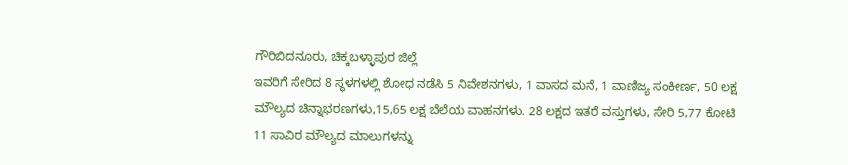ಗೌರಿಬಿದನೂರು, ಚಿಕ್ಕಬಳ್ಳಾಪುರ ಜಿಲ್ಲೆ
ಇವರಿಗೆ ಸೇರಿದ 8 ಸ್ಥಳಗಳಲ್ಲಿ ಶೋಧ ನಡೆಸಿ 5 ನಿವೇಶನಗಳು, 1 ವಾಸದ ಮನೆ, 1 ವಾಣಿಜ್ಯ ಸಂಕೀರ್ಣ, 50 ಲಕ್ಷ ಮೌಲ್ಯದ ಚಿನ್ನಾಭರಣಗಳು,15,65 ಲಕ್ಷ ಬೆಲೆಯ ವಾಹನಗಳು. 28 ಲಕ್ಷದ ಇತರೆ ವಸ್ತುಗಳು, ಸೇರಿ 5,77 ಕೋಟಿ 11 ಸಾವಿರ ಮೌಲ್ಯದ ಮಾಲುಗಳನ್ನು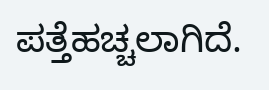ಪತ್ತೆಹಚ್ಚಲಾಗಿದೆ.